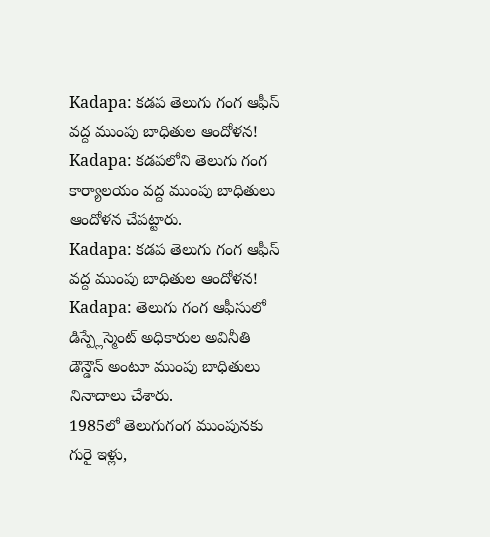Kadapa: కడప తెలుగు గంగ ఆఫీస్ వద్ద ముంపు బాధితుల ఆందోళన!
Kadapa: కడపలోని తెలుగు గంగ కార్యాలయం వద్ద ముంపు బాధితులు ఆందోళన చేపట్టారు.
Kadapa: కడప తెలుగు గంగ ఆఫీస్ వద్ద ముంపు బాధితుల ఆందోళన!
Kadapa: తెలుగు గంగ ఆఫీసులో డిస్ప్లేస్మెంట్ అధికారుల అవినీతి డౌన్డౌన్ అంటూ ముంపు బాధితులు నినాదాలు చేశారు.
1985లో తెలుగుగంగ ముంపునకు గురై ఇళ్లు,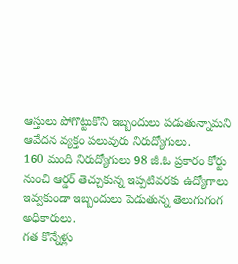ఆస్తులు పోగొట్టుకొని ఇబ్బందులు పడుతున్నామని ఆవేదన వ్యక్తం పలువురు నిరుద్యోగులు.
160 మంది నిరుద్యోగులు 98 జీ.ఓ ప్రకారం కోర్టు నుంచి ఆర్డర్ తెచ్చుకున్న ఇప్పటివరకు ఉద్యోగాలు ఇవ్వకుండా ఇబ్బందులు పెడుతున్న తెలుగుగంగ అధికారులు.
గత కొన్నేళ్లు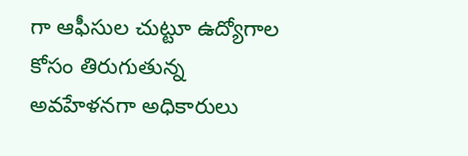గా ఆఫీసుల చుట్టూ ఉద్యోగాల కోసం తిరుగుతున్న అవహేళనగా అధికారులు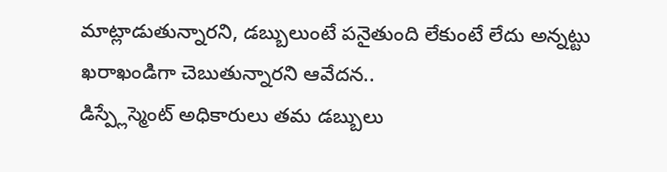మాట్లాడుతున్నారని, డబ్బులుంటే పనైతుంది లేకుంటే లేదు అన్నట్టు ఖరాఖండిగా చెబుతున్నారని ఆవేదన..
డిస్ప్లేస్మెంట్ అధికారులు తమ డబ్బులు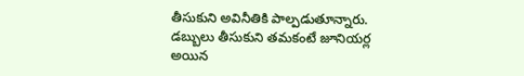తీసుకుని అవినీతికి పాల్పడుతూన్నారు.
డబ్బులు తీసుకుని తమకంటే జూనియర్ల అయిన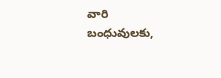వారి బంధువులకు,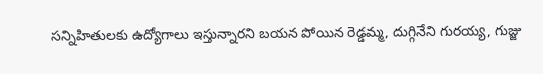సన్నిహితులకు ఉద్యోగాలు ఇస్తున్నారని బయన పోయిన రెడ్డమ్మ, దుగ్గినేని గురయ్య, గుజ్జు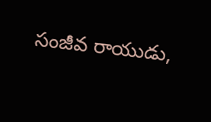సంజీవ రాయుడు,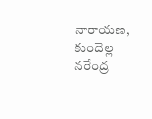నారాయణ, కుందెల్ల నరేంద్ర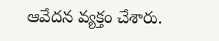ఆవేదన వ్యక్తం చేశారు.